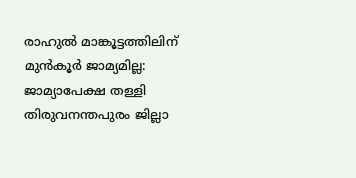രാഹുൽ മാങ്കൂട്ടത്തിലിന് മുൻകൂർ ജാമ്യമില്ല: ജാമ്യാപേക്ഷ തള്ളി തിരുവനന്തപുരം ജില്ലാ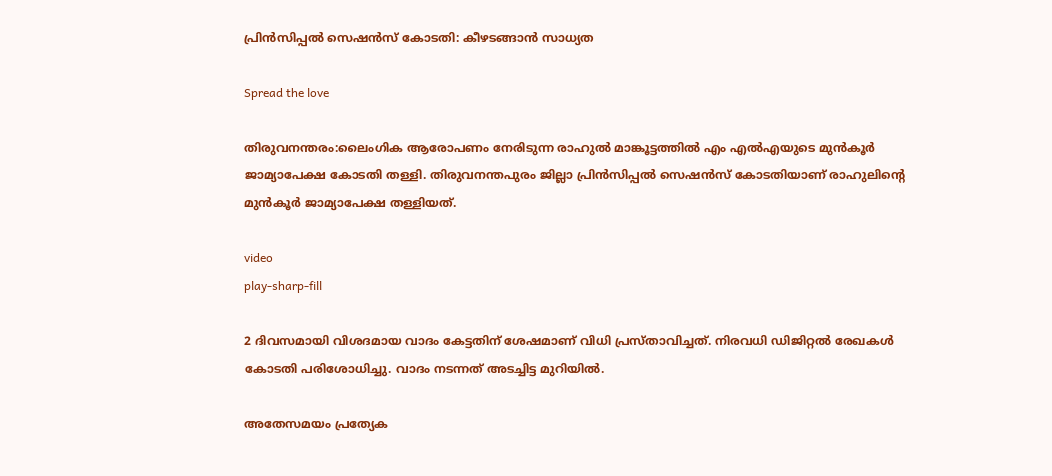പ്രിന്‍സിപ്പല്‍ സെഷന്‍സ് കോടതി: കീഴടങ്ങാൻ സാധ്യത

Spread the love

തിരുവനന്തരം:ലൈംഗിക ആരോപണം നേരിടുന്ന രാഹുൽ മാങ്കൂട്ടത്തിൽ എം എൽഎയുടെ മുൻകൂർ ജാമ്യാപേക്ഷ കോടതി തള്ളി. തിരുവനന്തപുരം ജില്ലാ പ്രിന്‍സിപ്പല്‍ സെഷന്‍സ് കോടതിയാണ് രാഹുലിന്റെ മുൻകൂർ ജാമ്യാപേക്ഷ തള്ളിയത്.

video
play-sharp-fill

2 ദിവസമായി വിശദമായ വാദം കേട്ടതിന് ശേഷമാണ് വിധി പ്രസ്താവിച്ചത്. നിരവധി ഡിജിറ്റൽ രേഖകൾ കോടതി പരിശോധിച്ചു. വാദം നടന്നത് അടച്ചിട്ട മുറിയിൽ.

അതേസമയം പ്രത്യേക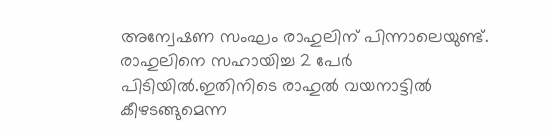അന്വേഷണ സംഘം രാഹുലിന് പിന്നാലെയുണ്ട്. രാഹുലിനെ സഹായിച്ച 2 പേർ പിടിയിൽ.ഇതിനിടെ രാഹുൽ വയനാട്ടിൽ കീഴടങ്ങുമെന്ന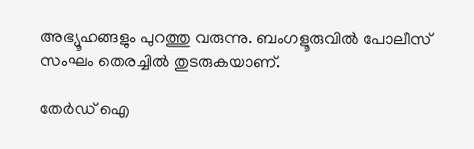അഭ്യൂഹങ്ങളും പുറത്തു വരുന്നു. ബംഗളൂരുവിൽ പോലീസ് സംഘം തെരച്ചിൽ തുടരുകയാണ്.

തേർഡ് ഐ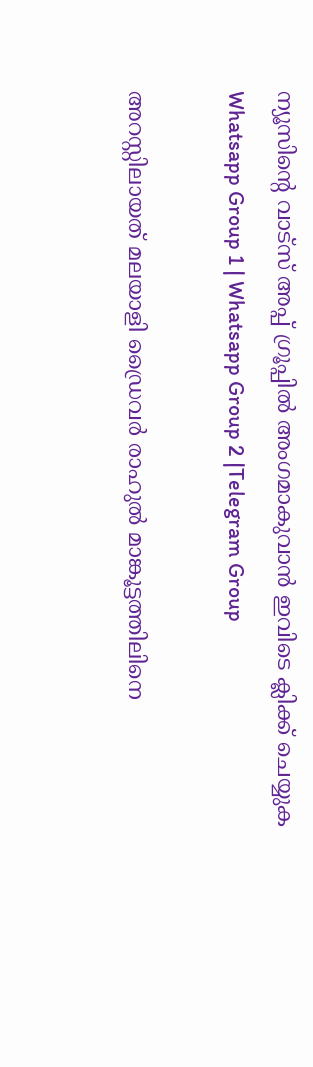ന്യൂസിന്റെ വാട്സ് അപ്പ് ഗ്രൂപ്പിൽ അംഗമാകുവാൻ ഇവിടെ ക്ലിക്ക് ചെയ്യുക
Whatsapp Group 1 | Whatsapp Group 2 |Telegram Group

അറസ്റ്റിലായത് മലയാളി ഡ്രൈവർ രാഹുല്‍ മാങ്കൂട്ടത്തിലിനെ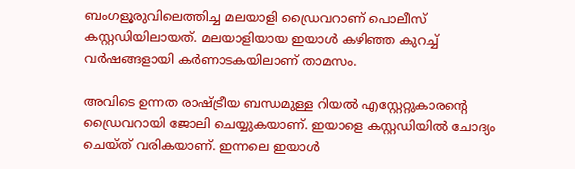ബംഗളൂരുവിലെത്തിച്ച മലയാളി ഡ്രൈവറാണ് പൊലീസ് കസ്റ്റഡിയിലായത്. മലയാളിയായ ഇയാള്‍ കഴിഞ്ഞ കുറച്ച്‌ വര്‍ഷങ്ങളായി കര്‍ണാടകയിലാണ് താമസം.

അവിടെ ഉന്നത രാഷ്ട്രീയ ബന്ധമുള്ള റിയല്‍ എസ്റ്റേറ്റുകാരന്റെ ഡ്രൈവറായി ജോലി ചെയ്യുകയാണ്. ഇയാളെ കസ്റ്റഡിയില്‍ ചോദ്യം ചെയ്ത് വരികയാണ്. ഇന്നലെ ഇയാള്‍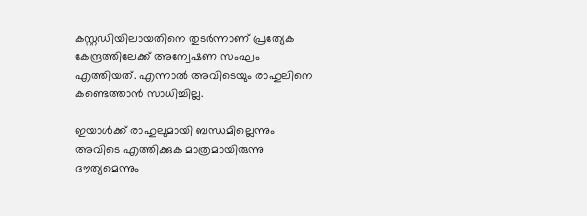കസ്റ്റഡിയിലായതിനെ തുടര്‍ന്നാണ് പ്രത്യേക കേന്ദ്രത്തിലേക്ക് അന്വേഷണ സംഘം എത്തിയത്. എന്നാല്‍ അവിടെയും രാഹുലിനെ കണ്ടെത്താന്‍ സാധിച്ചില്ല.

ഇയാള്‍ക്ക് രാഹുലുമായി ബന്ധമില്ലെന്നും അവിടെ എത്തിക്കുക മാത്രമായിരുന്നു ദൗത്യമെന്നും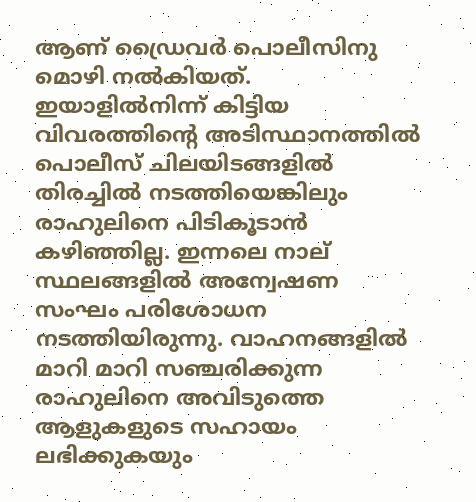ആണ് ഡ്രൈവര്‍ പൊലീസിനു മൊഴി നല്‍കിയത്. ഇയാളില്‍നിന്ന് കിട്ടിയ വിവരത്തിന്റെ അടിസ്ഥാനത്തില്‍ പൊലീസ് ചിലയിടങ്ങളില്‍ തിരച്ചില്‍ നടത്തിയെങ്കിലും രാഹുലിനെ പിടികൂടാന്‍ കഴിഞ്ഞില്ല. ഇന്നലെ നാല് സ്ഥലങ്ങളില്‍ അന്വേഷണ സംഘം പരിശോധന നടത്തിയിരുന്നു. വാഹനങ്ങളില്‍ മാറി മാറി സഞ്ചരിക്കുന്ന രാഹുലിനെ അവിടുത്തെ ആളുകളുടെ സഹായം ലഭിക്കുകയും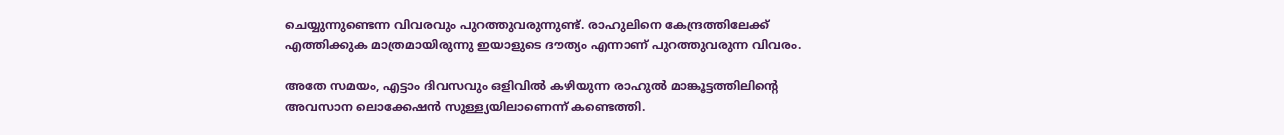ചെയ്യുന്നുണ്ടെന്ന വിവരവും പുറത്തുവരുന്നുണ്ട്. രാഹുലിനെ കേന്ദ്രത്തിലേക്ക് എത്തിക്കുക മാത്രമായിരുന്നു ഇയാളുടെ ദൗത്യം എന്നാണ് പുറത്തുവരുന്ന വിവരം.

അതേ സമയം, എട്ടാം ദിവസവും ഒളിവില്‍ കഴിയുന്ന രാഹുല്‍ മാങ്കൂട്ടത്തിലിന്റെ അവസാന ലൊക്കേഷന്‍ സുള്ള്യയിലാണെന്ന് കണ്ടെത്തി.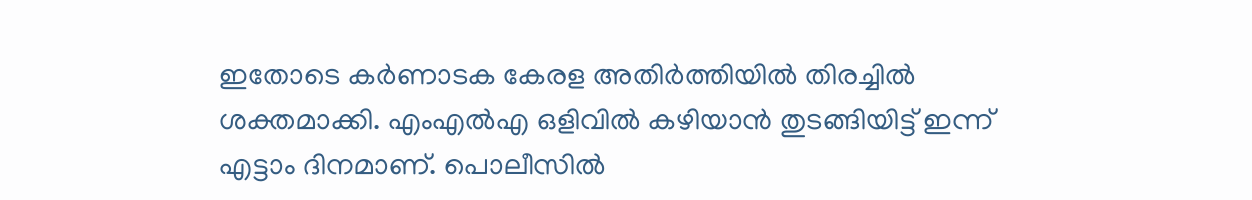ഇതോടെ കര്‍ണാടക കേരള അതിര്‍ത്തിയില്‍ തിരച്ചില്‍ ശക്തമാക്കി. എംഎല്‍എ ഒളിവില്‍ കഴിയാന്‍ തുടങ്ങിയിട്ട് ഇന്ന് എട്ടാം ദിനമാണ്. പൊലീസില്‍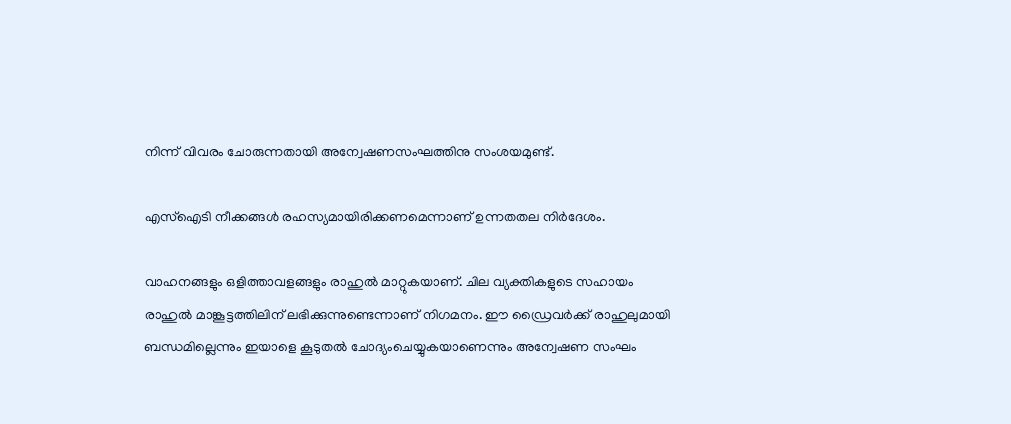നിന്ന് വിവരം ചോരുന്നതായി അന്വേഷണസംഘത്തിനു സംശയമുണ്ട്.

എസ്‌ഐടി നീക്കങ്ങള്‍ രഹസ്യമായിരിക്കണമെന്നാണ് ഉന്നതതല നിര്‍ദേശം.

വാഹനങ്ങളും ഒളിത്താവളങ്ങളും രാഹുല്‍ മാറ്റുകയാണ്. ചില വ്യക്തികളുടെ സഹായം രാഹുല്‍ മാങ്കൂട്ടത്തിലിന് ലഭിക്കുന്നുണ്ടെന്നാണ് നിഗമനം. ഈ ഡ്രൈവര്‍ക്ക് രാഹുലുമായി ബന്ധമില്ലെന്നും ഇയാളെ കൂടുതല്‍ ചോദ്യംചെയ്യുകയാണെന്നും അന്വേഷണ സംഘം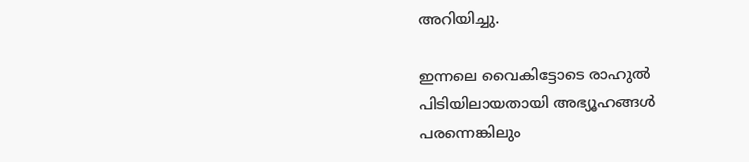അറിയിച്ചു.

ഇന്നലെ വൈകിട്ടോടെ രാഹുല്‍ പിടിയിലായതായി അഭ്യൂഹങ്ങള്‍ പരന്നെങ്കിലും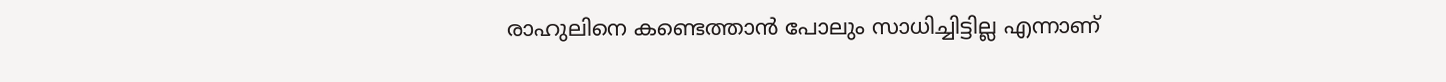രാഹുലിനെ കണ്ടെത്താന്‍ പോലും സാധിച്ചിട്ടില്ല എന്നാണ്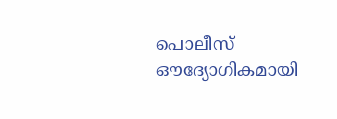പൊലീസ് ഔദ്യോഗികമായി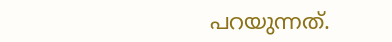പറയുന്നത്.